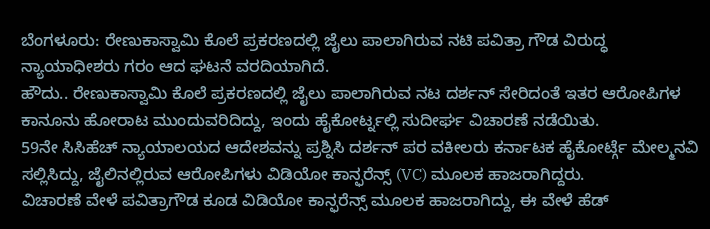ಬೆಂಗಳೂರು: ರೇಣುಕಾಸ್ವಾಮಿ ಕೊಲೆ ಪ್ರಕರಣದಲ್ಲಿ ಜೈಲು ಪಾಲಾಗಿರುವ ನಟಿ ಪವಿತ್ರಾ ಗೌಡ ವಿರುದ್ಧ ನ್ಯಾಯಾಧೀಶರು ಗರಂ ಆದ ಘಟನೆ ವರದಿಯಾಗಿದೆ.
ಹೌದು.. ರೇಣುಕಾಸ್ವಾಮಿ ಕೊಲೆ ಪ್ರಕರಣದಲ್ಲಿ ಜೈಲು ಪಾಲಾಗಿರುವ ನಟ ದರ್ಶನ್ ಸೇರಿದಂತೆ ಇತರ ಆರೋಪಿಗಳ ಕಾನೂನು ಹೋರಾಟ ಮುಂದುವರಿದಿದ್ದು, ಇಂದು ಹೈಕೋರ್ಟ್ನಲ್ಲಿ ಸುದೀರ್ಘ ವಿಚಾರಣೆ ನಡೆಯಿತು.
59ನೇ ಸಿಸಿಹೆಚ್ ನ್ಯಾಯಾಲಯದ ಆದೇಶವನ್ನು ಪ್ರಶ್ನಿಸಿ ದರ್ಶನ್ ಪರ ವಕೀಲರು ಕರ್ನಾಟಕ ಹೈಕೋರ್ಟ್ಗೆ ಮೇಲ್ಮನವಿ ಸಲ್ಲಿಸಿದ್ದು, ಜೈಲಿನಲ್ಲಿರುವ ಆರೋಪಿಗಳು ವಿಡಿಯೋ ಕಾನ್ಫರೆನ್ಸ್ (VC) ಮೂಲಕ ಹಾಜರಾಗಿದ್ದರು.
ವಿಚಾರಣೆ ವೇಳೆ ಪವಿತ್ರಾಗೌಡ ಕೂಡ ವಿಡಿಯೋ ಕಾನ್ಫರೆನ್ಸ್ ಮೂಲಕ ಹಾಜರಾಗಿದ್ದು, ಈ ವೇಳೆ ಹೆಡ್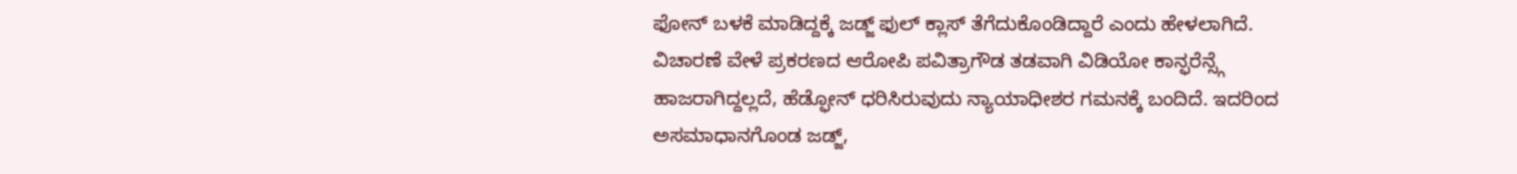ಫೋನ್ ಬಳಕೆ ಮಾಡಿದ್ದಕ್ಕೆ ಜಡ್ಜ್ ಫುಲ್ ಕ್ಲಾಸ್ ತೆಗೆದುಕೊಂಡಿದ್ದಾರೆ ಎಂದು ಹೇಳಲಾಗಿದೆ.
ವಿಚಾರಣೆ ವೇಳೆ ಪ್ರಕರಣದ ಆರೋಪಿ ಪವಿತ್ರಾಗೌಡ ತಡವಾಗಿ ವಿಡಿಯೋ ಕಾನ್ಫರೆನ್ಸ್ಗೆ ಹಾಜರಾಗಿದ್ದಲ್ಲದೆ, ಹೆಡ್ಫೋನ್ ಧರಿಸಿರುವುದು ನ್ಯಾಯಾಧೀಶರ ಗಮನಕ್ಕೆ ಬಂದಿದೆ. ಇದರಿಂದ ಅಸಮಾಧಾನಗೊಂಡ ಜಡ್ಜ್,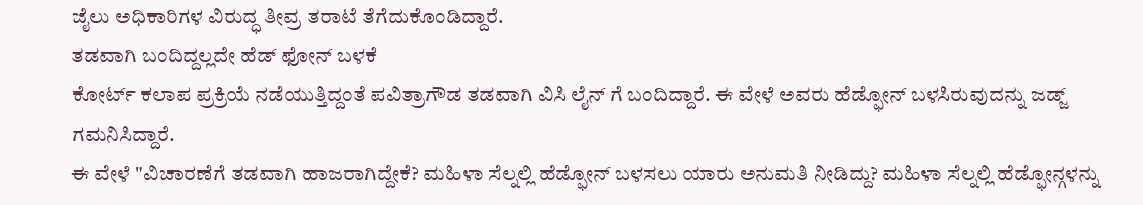ಜೈಲು ಅಧಿಕಾರಿಗಳ ವಿರುದ್ಧ ತೀವ್ರ ತರಾಟೆ ತೆಗೆದುಕೊಂಡಿದ್ದಾರೆ.
ತಡವಾಗಿ ಬಂದಿದ್ದಲ್ಲದೇ ಹೆಡ್ ಫೋನ್ ಬಳಕೆ
ಕೋರ್ಟ್ ಕಲಾಪ ಪ್ರಕ್ರಿಯೆ ನಡೆಯುತ್ತಿದ್ದಂತೆ ಪವಿತ್ರಾಗೌಡ ತಡವಾಗಿ ವಿಸಿ ಲೈನ್ ಗೆ ಬಂದಿದ್ದಾರೆ. ಈ ವೇಳೆ ಅವರು ಹೆಡ್ಫೋನ್ ಬಳಸಿರುವುದನ್ನು ಜಡ್ಜ್ ಗಮನಿಸಿದ್ದಾರೆ.
ಈ ವೇಳೆ "ವಿಚಾರಣೆಗೆ ತಡವಾಗಿ ಹಾಜರಾಗಿದ್ದೇಕೆ? ಮಹಿಳಾ ಸೆಲ್ನಲ್ಲಿ ಹೆಡ್ಫೋನ್ ಬಳಸಲು ಯಾರು ಅನುಮತಿ ನೀಡಿದ್ದು? ಮಹಿಳಾ ಸೆಲ್ನಲ್ಲಿ ಹೆಡ್ಫೋನ್ಗಳನ್ನು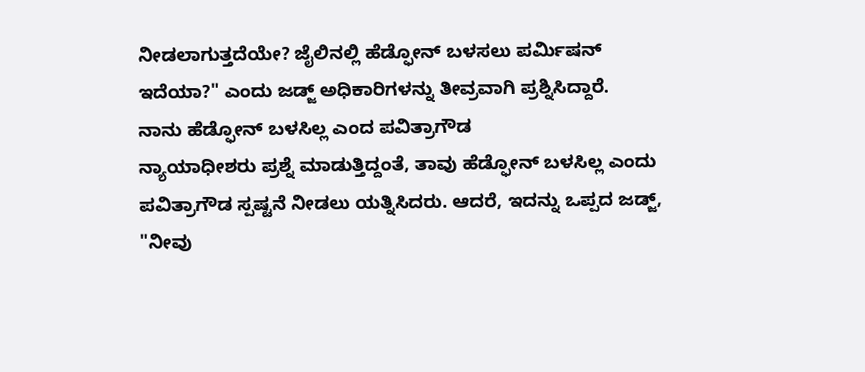ನೀಡಲಾಗುತ್ತದೆಯೇ? ಜೈಲಿನಲ್ಲಿ ಹೆಡ್ಫೋನ್ ಬಳಸಲು ಪರ್ಮಿಷನ್ ಇದೆಯಾ?" ಎಂದು ಜಡ್ಜ್ ಅಧಿಕಾರಿಗಳನ್ನು ತೀವ್ರವಾಗಿ ಪ್ರಶ್ನಿಸಿದ್ದಾರೆ.
ನಾನು ಹೆಡ್ಫೋನ್ ಬಳಸಿಲ್ಲ ಎಂದ ಪವಿತ್ರಾಗೌಡ
ನ್ಯಾಯಾಧೀಶರು ಪ್ರಶ್ನೆ ಮಾಡುತ್ತಿದ್ದಂತೆ, ತಾವು ಹೆಡ್ಫೋನ್ ಬಳಸಿಲ್ಲ ಎಂದು ಪವಿತ್ರಾಗೌಡ ಸ್ಪಷ್ಟನೆ ನೀಡಲು ಯತ್ನಿಸಿದರು. ಆದರೆ, ಇದನ್ನು ಒಪ್ಪದ ಜಡ್ಜ್, "ನೀವು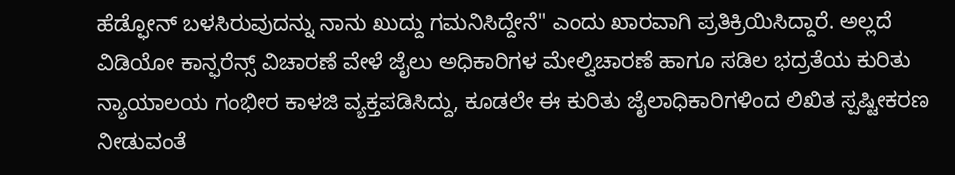ಹೆಡ್ಫೋನ್ ಬಳಸಿರುವುದನ್ನು ನಾನು ಖುದ್ದು ಗಮನಿಸಿದ್ದೇನೆ" ಎಂದು ಖಾರವಾಗಿ ಪ್ರತಿಕ್ರಿಯಿಸಿದ್ದಾರೆ. ಅಲ್ಲದೆ
ವಿಡಿಯೋ ಕಾನ್ಫರೆನ್ಸ್ ವಿಚಾರಣೆ ವೇಳೆ ಜೈಲು ಅಧಿಕಾರಿಗಳ ಮೇಲ್ವಿಚಾರಣೆ ಹಾಗೂ ಸಡಿಲ ಭದ್ರತೆಯ ಕುರಿತು ನ್ಯಾಯಾಲಯ ಗಂಭೀರ ಕಾಳಜಿ ವ್ಯಕ್ತಪಡಿಸಿದ್ದು, ಕೂಡಲೇ ಈ ಕುರಿತು ಜೈಲಾಧಿಕಾರಿಗಳಿಂದ ಲಿಖಿತ ಸ್ಪಷ್ಟೀಕರಣ ನೀಡುವಂತೆ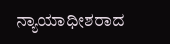ನ್ಯಾಯಾಧೀಶರಾದ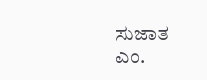ಸುಜಾತ ಎಂ.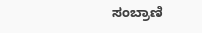ಸಂಬ್ರಾಣಿ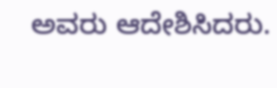ಅವರು ಆದೇಶಿಸಿದರು.